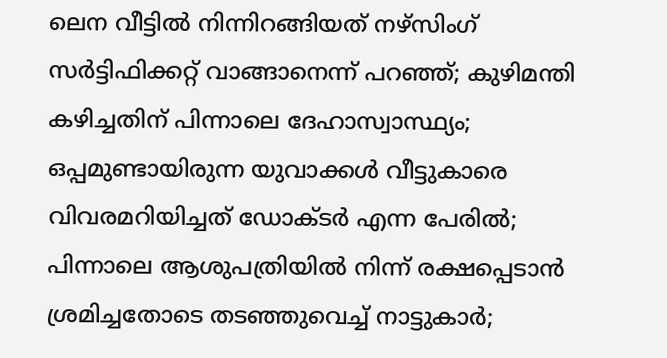ലെന വീട്ടില്‍ നിന്നിറങ്ങിയത് നഴ്‌സിംഗ് സര്‍ട്ടിഫിക്കറ്റ് വാങ്ങാനെന്ന് പറഞ്ഞ്; കുഴിമന്തി കഴിച്ചതിന് പിന്നാലെ ദേഹാസ്വാസ്ഥ്യം; ഒപ്പമുണ്ടായിരുന്ന യുവാക്കള്‍ വീട്ടുകാരെ വിവരമറിയിച്ചത് ഡോക്ടര്‍ എന്ന പേരിൽ; പിന്നാലെ ആശുപത്രിയിൽ നിന്ന് രക്ഷപ്പെടാൻ ശ്രമിച്ചതോടെ തടഞ്ഞുവെച്ച്‌ നാട്ടുകാര്‍;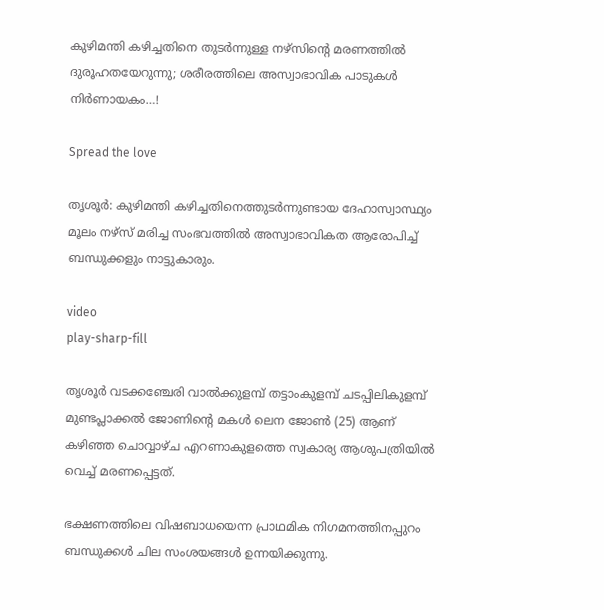കുഴിമന്തി കഴിച്ചതിനെ തുടര്‍ന്നുള്ള നഴ്‌സിന്റെ മരണത്തില്‍ ദുരൂഹതയേറുന്നു; ശരീരത്തിലെ അസ്വാഭാവിക പാടുകൾ നിർണായകം…!

Spread the love

തൃശൂര്‍: കുഴിമന്തി കഴിച്ചതിനെത്തുടര്‍ന്നുണ്ടായ ദേഹാസ്വാസ്ഥ്യം മൂലം നഴ്സ് മരിച്ച സംഭവത്തില്‍ അസ്വാഭാവികത ആരോപിച്ച്‌ ബന്ധുക്കളും നാട്ടുകാരും.

video
play-sharp-fill

തൃശൂര്‍ വടക്കഞ്ചേരി വാല്‍ക്കുളമ്പ് തട്ടാംകുളമ്പ് ചടപ്പിലികുളമ്പ് മുണ്ടപ്ലാക്കല്‍ ജോണിന്റെ മകള്‍ ലെന ജോണ്‍ (25) ആണ് കഴിഞ്ഞ ചൊവ്വാഴ്ച എറണാകുളത്തെ സ്വകാര്യ ആശുപത്രിയില്‍ വെച്ച്‌ മരണപ്പെട്ടത്.

ഭക്ഷണത്തിലെ വിഷബാധയെന്ന പ്രാഥമിക നിഗമനത്തിനപ്പുറം ബന്ധുക്കള്‍ ചില സംശയങ്ങള്‍ ഉന്നയിക്കുന്നു.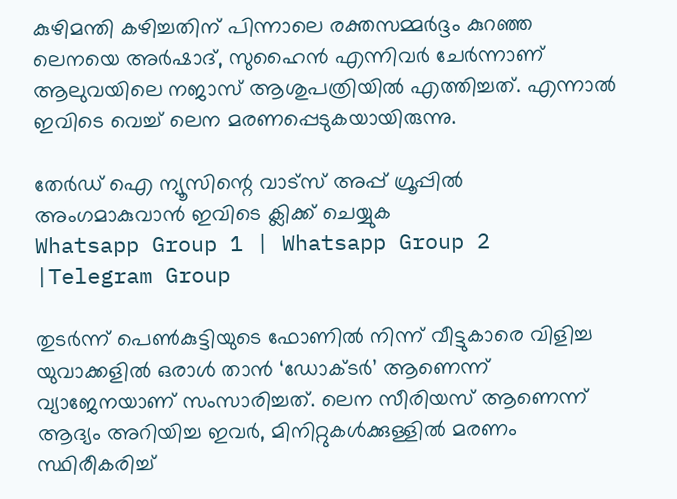കുഴിമന്തി കഴിച്ചതിന് പിന്നാലെ രക്തസമ്മര്‍ദ്ദം കുറഞ്ഞ ലെനയെ അര്‍ഷാദ്, സുഹൈന്‍ എന്നിവര്‍ ചേര്‍ന്നാണ് ആലുവയിലെ നജാസ് ആശുപത്രിയില്‍ എത്തിച്ചത്. എന്നാല്‍ ഇവിടെ വെച്ച്‌ ലെന മരണപ്പെടുകയായിരുന്നു.

തേർഡ് ഐ ന്യൂസിന്റെ വാട്സ് അപ്പ് ഗ്രൂപ്പിൽ അംഗമാകുവാൻ ഇവിടെ ക്ലിക്ക് ചെയ്യുക
Whatsapp Group 1 | Whatsapp Group 2 |Telegram Group

തുടര്‍ന്ന് പെണ്‍കുട്ടിയുടെ ഫോണില്‍ നിന്ന് വീട്ടുകാരെ വിളിച്ച യുവാക്കളില്‍ ഒരാള്‍ താന്‍ ‘ഡോക്ടര്‍’ ആണെന്ന് വ്യാജേനയാണ് സംസാരിച്ചത്. ലെന സീരിയസ് ആണെന്ന് ആദ്യം അറിയിച്ച ഇവര്‍, മിനിറ്റുകള്‍ക്കുള്ളില്‍ മരണം സ്ഥിരീകരിച്ച്‌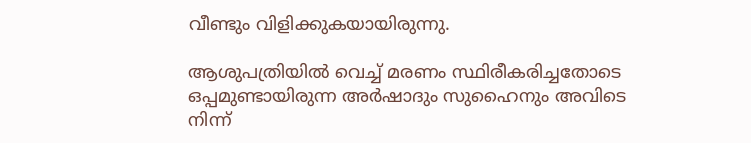വീണ്ടും വിളിക്കുകയായിരുന്നു.

ആശുപത്രിയില്‍ വെച്ച്‌ മരണം സ്ഥിരീകരിച്ചതോടെ ഒപ്പമുണ്ടായിരുന്ന അര്‍ഷാദും സുഹൈനും അവിടെ നിന്ന്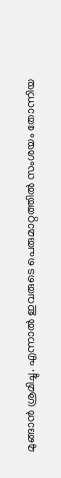മുങ്ങാന്‍ ശ്രമിച്ചു. എന്നാല്‍ ഇവരുടെ പെരുമാറ്റത്തില്‍ സംശയം തോന്നിയ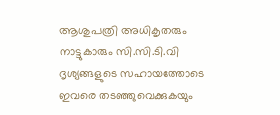ആശുപത്രി അധികൃതരും നാട്ടുകാരും സി.സി.ടി.വി ദൃശ്യങ്ങളുടെ സഹായത്തോടെ ഇവരെ തടഞ്ഞുവെക്കുകയും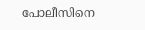പോലീസിനെ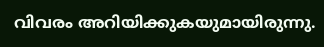വിവരം അറിയിക്കുകയുമായിരുന്നു.